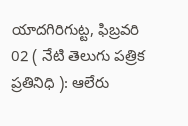యాదగిరిగుట్ట, ఫిబ్రవరి 02 ( నేటి తెలుగు పత్రిక ప్రతినిధి ): ఆలేరు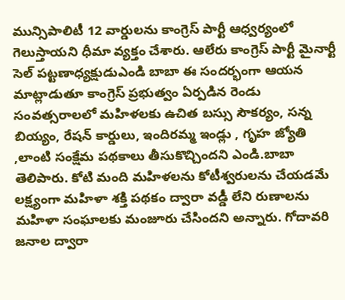మున్సిపాలిటీ 12 వార్డులను కాంగ్రెస్ పార్టీ ఆధ్వర్యంలో గెలుస్తాయని ధీమా వ్యక్తం చేశారు. ఆలేరు కాంగ్రెస్ పార్టీ మైనార్టీ సెల్ పట్టణాధ్యక్షుడుఎండి బాబా ఈ సందర్భంగా ఆయన మాట్లాడుతూ కాంగ్రెస్ ప్రభుత్వం ఏర్పడిన రెండు సంవత్సరాలలో మహిళలకు ఉచిత బస్సు సౌకర్యం, సన్న బియ్యం, రేషన్ కార్డులు, ఇందిరమ్మ ఇండ్లు , గృహ జ్యోతి ,లాంటి సంక్షేమ పథకాలు తీసుకొచ్చిందని ఎండి.బాబా తెలిపారు. కోటి మంది మహిళలను కోటీశ్వరులను చేయడమే లక్ష్యంగా మహిళా శక్తి పథకం ద్వారా వడ్డీ లేని రుణాలను మహిళా సంఘాలకు మంజూరు చేసిందని అన్నారు. గోదావరి జనాల ద్వారా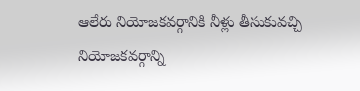ఆలేరు నియోజకవర్గానికి నీళ్లు తీసుకువచ్చి నియోజకవర్గాన్ని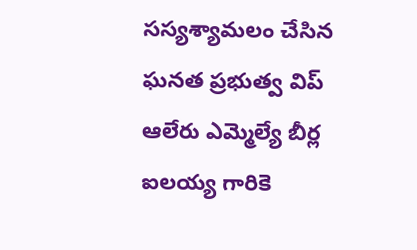సస్యశ్యామలం చేసిన ఘనత ప్రభుత్వ విప్ ఆలేరు ఎమ్మెల్యే బీర్ల ఐలయ్య గారికె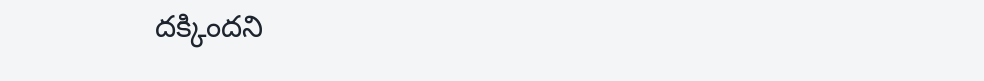దక్కిందని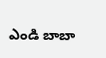ఎండి బాబా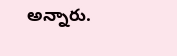అన్నారు.